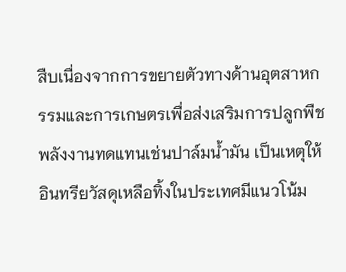สืบเนื่องจากการขยายตัวทางด้านอุตสาหกรรมและการเกษตรเพื่อส่งเสริมการปลูกพืชพลังงานทดแทนเช่นปาล์มน้ำมัน เป็นเหตุให้อินทรียวัสดุเหลือทิ้งในประเทศมีแนวโน้ม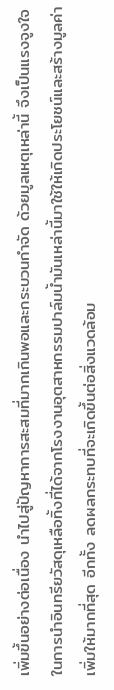เพิ่มขึ้นอย่างต่อเนื่อง นำไปสู่ปัญหาการสะสมที่มากเกินพอและกระบวนกำจัด ด้วยมูลเหตุเหล่านี้ จึงเป็นแรงจูงใจในการนำอินทรียวัสดุเหลือทิ้งที่ได้จากโรงงานอุตสาหกรรมปาล์มน้ำมันเหล่านี้มาใช้ให้เกิดประโยชน์และสร้างมูลค่าเพิ่มให้มากที่สุด อีกทั้ง ลดผลกระทบที่จะเกิดขึ้นต่อสิ่งแวดล้อม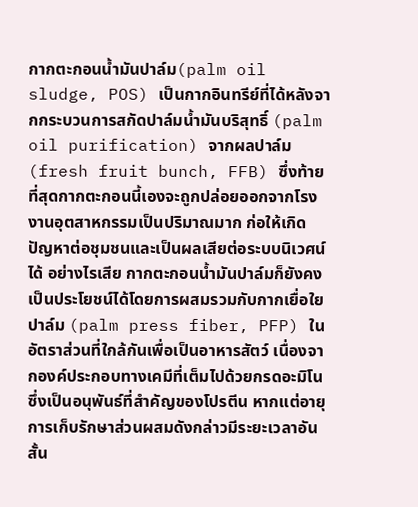กากตะกอนน้ำมันปาล์ม(palm oil sludge, POS) เป็นกากอินทรีย์ที่ได้หลังจากกระบวนการสกัดปาล์มน้ำมันบริสุทธิ์ (palm oil purification) จากผลปาล์ม (fresh fruit bunch, FFB) ซึ่งท้ายที่สุดกากตะกอนนี้เองจะถูกปล่อยออกจากโรงงานอุตสาหกรรมเป็นปริมาณมาก ก่อให้เกิดปัญหาต่อชุมชนและเป็นผลเสียต่อระบบนิเวศน์ได้ อย่างไรเสีย กากตะกอนน้ำมันปาล์มก็ยังคงเป็นประโยชน์ได้โดยการผสมรวมกับกากเยื่อใยปาล์ม (palm press fiber, PFP) ในอัตราส่วนที่ใกล้กันเพื่อเป็นอาหารสัตว์ เนื่องจากองค์ประกอบทางเคมีที่เต็มไปด้วยกรดอะมิโนซึ่งเป็นอนุพันธ์ที่สำคัญของโปรตีน หากแต่อายุการเก็บรักษาส่วนผสมดังกล่าวมีระยะเวลาอันสั้น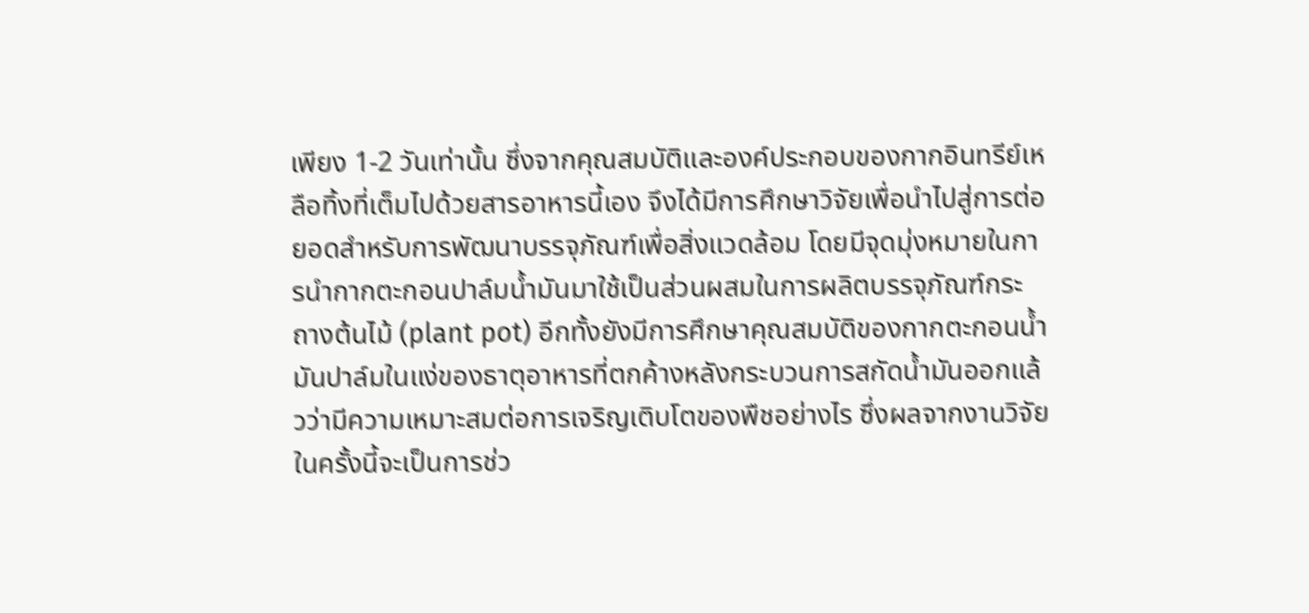เพียง 1-2 วันเท่านั้น ซึ่งจากคุณสมบัติและองค์ประกอบของกากอินทรีย์เหลือทิ้งที่เต็มไปด้วยสารอาหารนี้เอง จึงได้มีการศึกษาวิจัยเพื่อนำไปสู่การต่อยอดสำหรับการพัฒนาบรรจุภัณฑ์เพื่อสิ่งแวดล้อม โดยมีจุดมุ่งหมายในการนำกากตะกอนปาล์มน้ำมันมาใช้เป็นส่วนผสมในการผลิตบรรจุภัณฑ์กระถางต้นไม้ (plant pot) อีกทั้งยังมีการศึกษาคุณสมบัติของกากตะกอนน้ำมันปาล์มในแง่ของธาตุอาหารที่ตกค้างหลังกระบวนการสกัดน้ำมันออกแล้วว่ามีความเหมาะสมต่อการเจริญเติบโตของพืชอย่างไร ซึ่งผลจากงานวิจัยในครั้งนี้จะเป็นการช่ว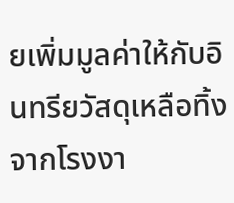ยเพิ่มมูลค่าให้กับอินทรียวัสดุเหลือทิ้งจากโรงงา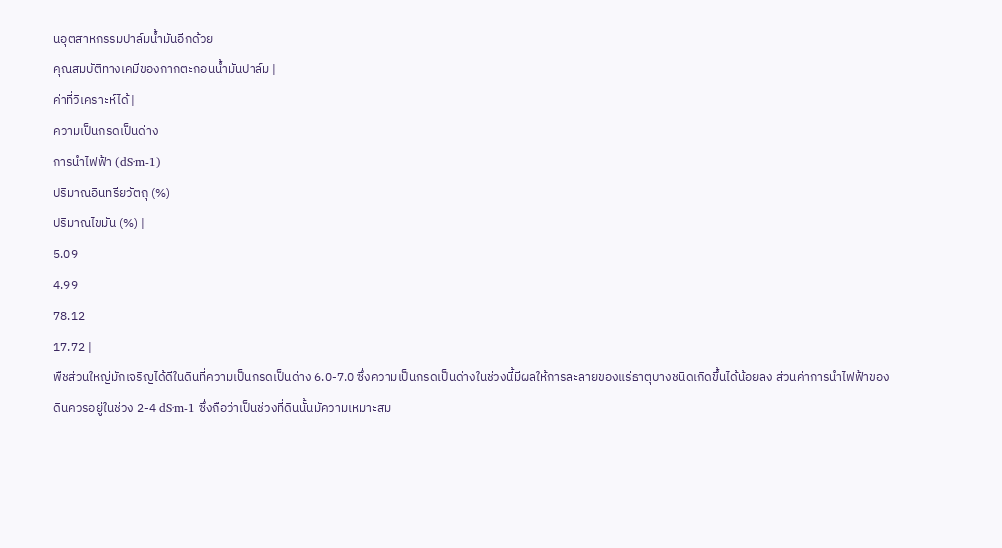นอุตสาหกรรมปาล์มน้ำมันอีกด้วย
คุณสมบัติทางเคมีของกากตะกอนน้ำมันปาล์ม |
ค่าที่วิเคราะห์ได้ |
ความเป็นกรดเป็นด่าง
การนำไฟฟ้า (dS·m-1)
ปริมาณอินทรียวัตถุ (%)
ปริมาณไขมัน (%) |
5.09
4.99
78.12
17.72 |
พืชส่วนใหญ่มักเจริญได้ดีในดินที่ความเป็นกรดเป็นด่าง 6.0-7.0 ซึ่งความเป็นกรดเป็นด่างในช่วงนี้มีผลให้การละลายของแร่ธาตุบางชนิดเกิดขึ้นได้น้อยลง ส่วนค่าการนำไฟฟ้าของดินควรอยู่ในช่วง 2-4 dS·m-1 ซึ่งถือว่าเป็นช่วงที่ดินนั้นมัความเหมาะสม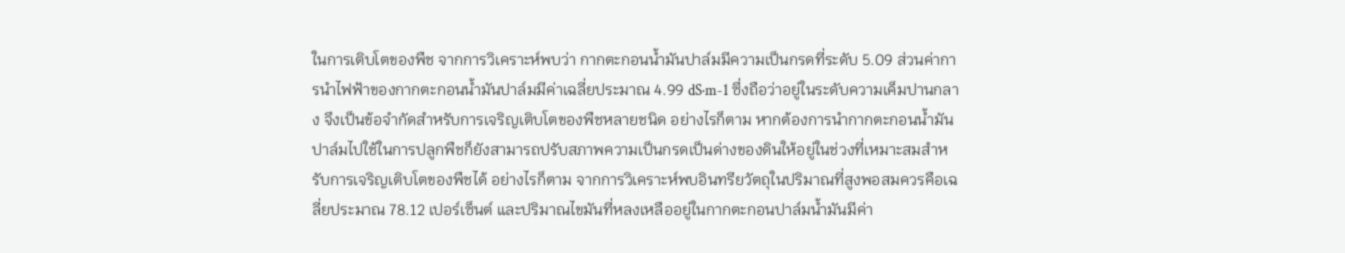ในการเติบโตของพืช จากการวิเคราะห์พบว่า กากตะกอนน้ำมันปาล์มมีความเป็นกรดที่ระดับ 5.09 ส่วนค่าการนำไฟฟ้าของกากตะกอนน้ำมันปาล์มมีค่าเฉลี่ยประมาณ 4.99 dS·m-1 ซึ่งถือว่าอยู่ในระดับความเค็มปานกลาง จึงเป็นข้อจำกัดสำหรับการเจริญเติบโตของพืชหลายชนิด อย่างไรก็ตาม หากต้องการนำกากตะกอนน้ำมันปาล์มไปใช้ในการปลูกพืชก็ยังสามารถปรับสภาพความเป็นกรดเป็นด่างของดินให้อยู่ในช่วงที่เหมาะสมสำหรับการเจริญเติบโตของพืชได้ อย่างไรก็ตาม จากการวิเคราะห์พบอินทรียวัตถุในปริมาณที่สูงพอสมควรคือเฉลี่ยประมาณ 78.12 เปอร์เซ็นต์ และปริมาณไขมันที่หลงเหลืออยู่ในกากตะกอนปาล์มน้ำมันมีค่า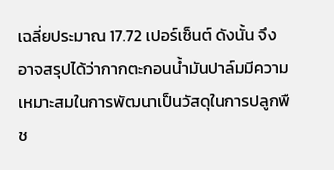เฉลี่ยประมาณ 17.72 เปอร์เซ็นต์ ดังนั้น จึงอาจสรุปได้ว่ากากตะกอนน้ำมันปาล์มมีความเหมาะสมในการพัฒนาเป็นวัสดุในการปลูกพืช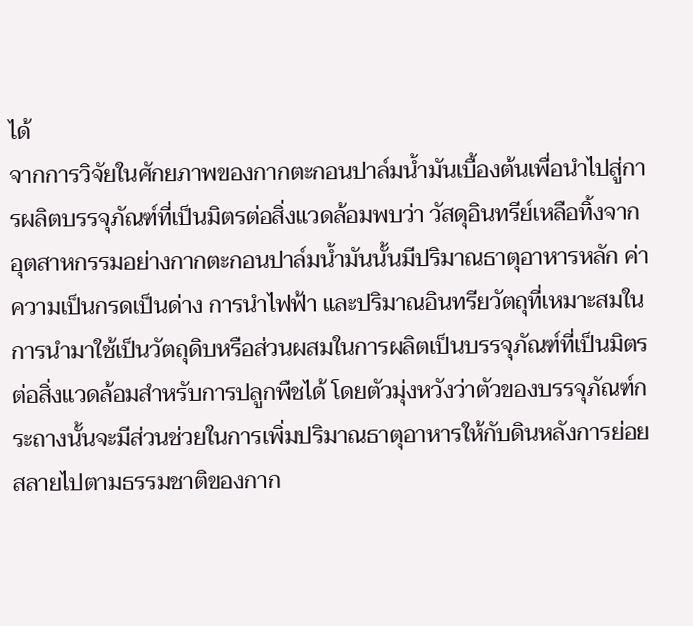ได้
จากการวิจัยในศักยภาพของกากตะกอนปาล์มน้ำมันเบื้องต้นเพื่อนำไปสู่การผลิตบรรจุภัณฑ์ที่เป็นมิตรต่อสิ่งแวดล้อมพบว่า วัสดุอินทรีย์เหลือทิ้งจากอุตสาหกรรมอย่างกากตะกอนปาล์มน้ำมันนั้นมีปริมาณธาตุอาหารหลัก ค่าความเป็นกรดเป็นด่าง การนำไฟฟ้า และปริมาณอินทรียวัตถุที่เหมาะสมในการนำมาใช้เป็นวัตถุดิบหรือส่วนผสมในการผลิตเป็นบรรจุภัณฑ์ที่เป็นมิตรต่อสิ่งแวดล้อมสำหรับการปลูกพืชได้ โดยตัวมุ่งหวังว่าตัวของบรรจุภัณฑ์กระถางนั้นจะมีส่วนช่วยในการเพิ่มปริมาณธาตุอาหารให้กับดินหลังการย่อยสลายไปตามธรรมชาติของกาก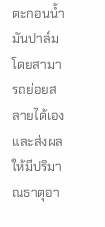ตะกอนน้ำมันปาล์มโดยสามารถย่อยสลายได้เองและส่งผลให้มีปริมาณธาตุอา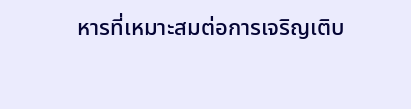หารที่เหมาะสมต่อการเจริญเติบ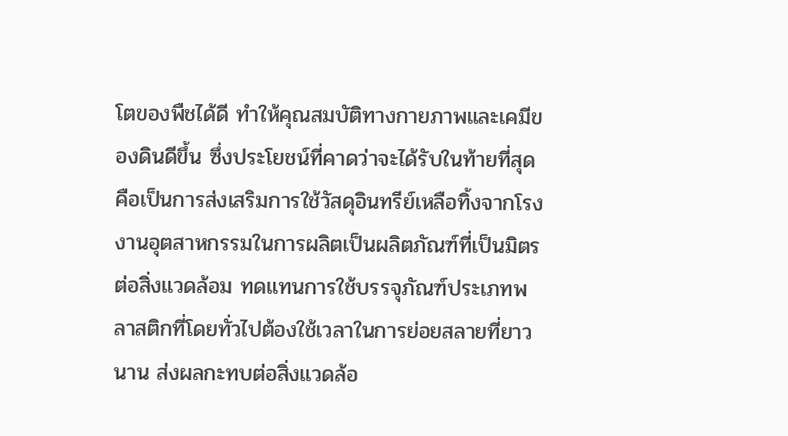โตของพืชได้ดี ทำให้คุณสมบัติทางกายภาพและเคมีของดินดีขึ้น ซึ่งประโยชน์ที่คาดว่าจะได้รับในท้ายที่สุดคือเป็นการส่งเสริมการใช้วัสดุอินทรีย์เหลือทิ้งจากโรงงานอุตสาหกรรมในการผลิตเป็นผลิตภัณฑ์ที่เป็นมิตรต่อสิ่งแวดล้อม ทดแทนการใช้บรรจุภัณฑ์ประเภทพลาสติกที่โดยทั่วไปต้องใช้เวลาในการย่อยสลายที่ยาวนาน ส่งผลกะทบต่อสิ่งแวดล้อ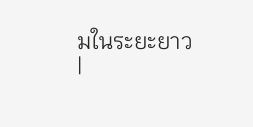มในระยะยาว
|